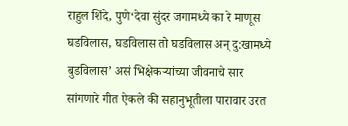राहुल शिंदे, पुणे‘देवा सुंदर जगामध्ये का रे माणूस घडविलास, घडविलास तो घडविलास अन् दु:खामध्ये बुडविलास’ असं भिक्षेकऱ्यांच्या जीवनाचे सार सांगणारे गीत ऐकले की सहानुभूतीला पारावार उरत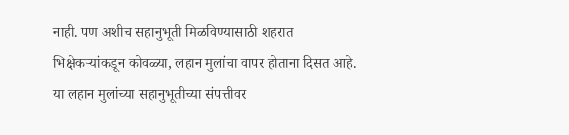नाही. पण अशीच सहानुभूती मिळविण्यासाठी शहरात भिक्षेकऱ्यांकडून कोवळ्या, लहान मुलांचा वापर होताना दिसत आहे. या लहान मुलांच्या सहानुभूतीच्या संपत्तीवर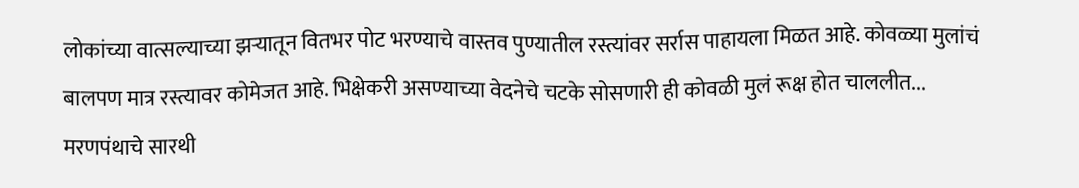लोकांच्या वात्सल्याच्या झऱ्यातून वितभर पोट भरण्याचे वास्तव पुण्यातील रस्त्यांवर सर्रास पाहायला मिळत आहे. कोवळ्या मुलांचं बालपण मात्र रस्त्यावर कोमेजत आहे. भिक्षेकरी असण्याच्या वेदनेचे चटके सोसणारी ही कोवळी मुलं रूक्ष होत चाललीत... मरणपंथाचे सारथी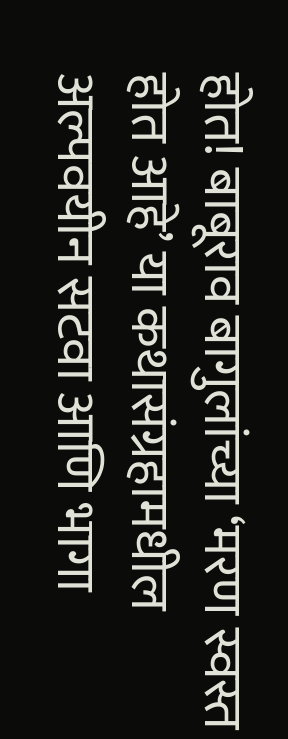होत! बाबूराव बागुलांच्या ‘मरण स्वस्त होत आहे’ या कथासंग्रहामधील अल्पवयीन सटवा आणि भागा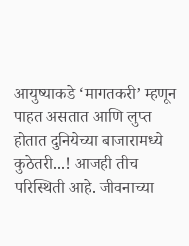आयुष्याकडे ‘मागतकरी’ म्हणून पाहत असतात आणि लुप्त होतात दुनियेच्या बाजारामध्ये कुठेतरी...! आजही तीच परिस्थिती आहे. जीवनाच्या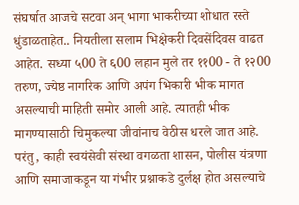संघर्षात आजचे सटवा अन् भागा भाकरीच्या शोधात रस्ते धुंडाळताहेत.. नियतीला सलाम भिक्षेकरी दिवसेंदिवस वाढत आहेत. सध्या ५00 ते ६00 लहान मुले तर ११00 - ते १२00 तरुण, ज्येष्ठ नागरिक आणि अपंग भिकारी भीक मागत असल्याची माहिती समोर आली आहे. त्यातही भीक मागण्यासाठी चिमुकल्या जीवांनाच वेठीस धरले जात आहे. परंतु, काही स्वयंसेवी संस्था वगळता शासन, पोलीस यंत्रणा आणि समाजाकडून या गंभीर प्रश्नाकडे दुर्लक्ष होत असल्याचे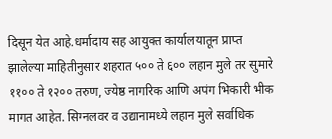दिसून येत आहे.धर्मादाय सह आयुक्त कार्यालयातून प्राप्त झालेल्या माहितीनुसार शहरात ५०० ते ६०० लहान मुले तर सुमारे ११०० ते १२०० तरुण, ज्येष्ठ नागरिक आणि अपंग भिकारी भीक मागत आहेत. सिग्नलवर व उद्यानामध्ये लहान मुले सर्वाधिक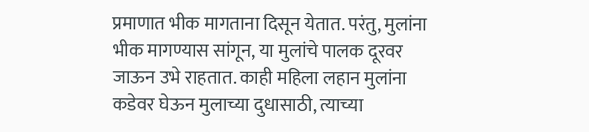प्रमाणात भीक मागताना दिसून येतात. परंतु, मुलांना भीक मागण्यास सांगून, या मुलांचे पालक दूरवर जाऊन उभे राहतात. काही महिला लहान मुलांना कडेवर घेऊन मुलाच्या दुधासाठी, त्याच्या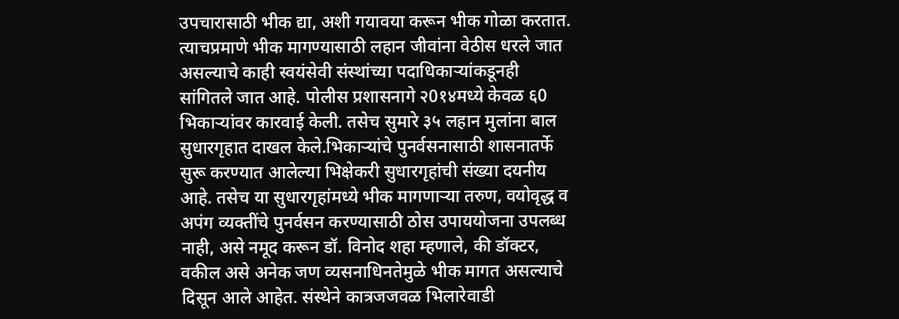उपचारासाठी भीक द्या, अशी गयावया करून भीक गोळा करतात. त्याचप्रमाणे भीक मागण्यासाठी लहान जीवांना वेठीस धरले जात असल्याचे काही स्वयंसेवी संस्थांच्या पदाधिकाऱ्यांकडूनही सांगितले जात आहे. पोलीस प्रशासनागे २0१४मध्ये केवळ ६0 भिकाऱ्यांवर कारवाई केली. तसेच सुमारे ३५ लहान मुलांना बाल सुधारगृहात दाखल केले.भिकाऱ्यांचे पुनर्वसनासाठी शासनातर्फे सुरू करण्यात आलेल्या भिक्षेकरी सुधारगृहांची संख्या दयनीय आहे. तसेच या सुधारगृहांमध्ये भीक मागणाऱ्या तरुण, वयोवृद्ध व अपंग व्यक्तींचे पुनर्वसन करण्यासाठी ठोस उपाययोजना उपलब्ध नाही, असे नमूद करून डॉ. विनोद शहा म्हणाले, की डॉक्टर, वकील असे अनेक जण व्यसनाधिनतेमुळे भीक मागत असल्याचे दिसून आले आहेत. संस्थेने कात्रजजवळ भिलारेवाडी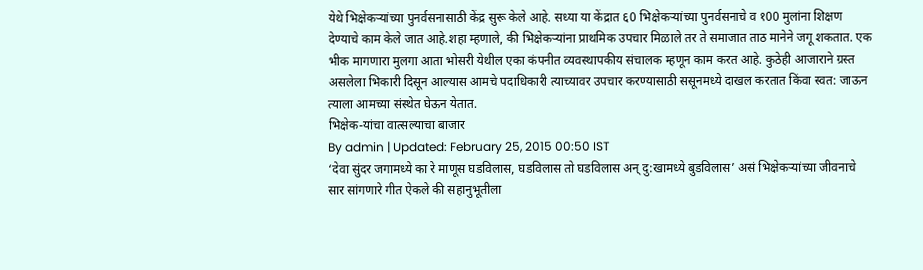येथे भिक्षेकऱ्यांच्या पुनर्वसनासाठी केंद्र सुरू केले आहे. सध्या या केंद्रात ६0 भिक्षेकऱ्यांच्या पुनर्वसनाचे व १00 मुलांना शिक्षण देण्याचे काम केले जात आहे.शहा म्हणाले, की भिक्षेकऱ्यांना प्राथमिक उपचार मिळाले तर ते समाजात ताठ मानेने जगू शकतात. एक भीक मागणारा मुलगा आता भोसरी येथील एका कंपनीत व्यवस्थापकीय संचालक म्हणून काम करत आहे. कुठेही आजाराने ग्रस्त असलेला भिकारी दिसून आल्यास आमचे पदाधिकारी त्याच्यावर उपचार करण्यासाठी ससूनमध्ये दाखल करतात किंवा स्वत: जाऊन त्याला आमच्या संस्थेत घेऊन येतात.
भिक्षेक-यांचा वात्सल्याचा बाजार
By admin | Updated: February 25, 2015 00:50 IST
‘देवा सुंदर जगामध्ये का रे माणूस घडविलास, घडविलास तो घडविलास अन् दु:खामध्ये बुडविलास’ असं भिक्षेकऱ्यांच्या जीवनाचे सार सांगणारे गीत ऐकले की सहानुभूतीला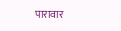पारावार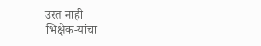उरत नाही
भिक्षेक-यांचा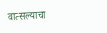वात्सल्याचा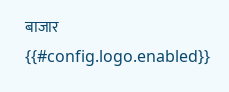बाजार
{{#config.logo.enabled}}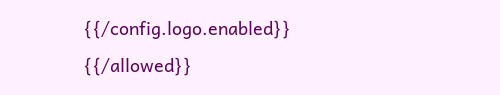{{/config.logo.enabled}}
{{/allowed}}